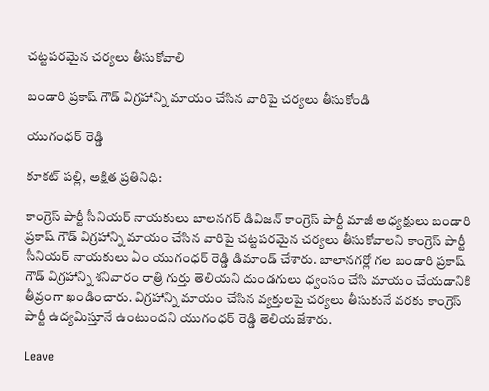చట్టపరమైన చర్యలు తీసుకోవాలి

బండారి ప్రకాష్ గౌడ్ విగ్రహాన్ని మాయం చేసిన వారిపై చర్యలు తీసుకోండి

యుగంధర్ రెడ్డి

కూకట్ పల్లి, అక్షిత ప్రతినిధి:

కాంగ్రెస్ పార్టీ సీనియర్ నాయకులు బాలనగర్ డివిజన్ కాంగ్రెస్ పార్టీ మాజీ అధ్యక్షులు బండారి ప్రకాష్ గౌడ్ విగ్రహాన్ని మాయం చేసిన వారిపై చట్టపరమైన చర్యలు తీసుకోవాలని కాంగ్రెస్ పార్టీ సీనియర్ నాయకులు ఏం యుగంధర్ రెడ్డి డిమాండ్ చేశారు. బాలానగర్లో గల బండారి ప్రకాష్ గౌడ్ విగ్రహాన్ని శనివారం రాత్రి గుర్తు తెలియని దుండగులు ధ్వంసం చేసి మాయం చేయడానికి తీవ్రంగా ఖండించారు. విగ్రహాన్ని మాయం చేసిన వ్యక్తులపై చర్యలు తీసుకునే వరకు కాంగ్రెస్ పార్టీ ఉద్యమిస్తూనే ఉంటుందని యుగంధర్ రెడ్డి తెలియజేశారు.

Leave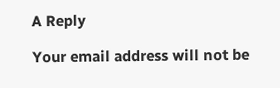A Reply

Your email address will not be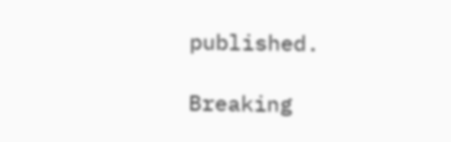published.

Breaking